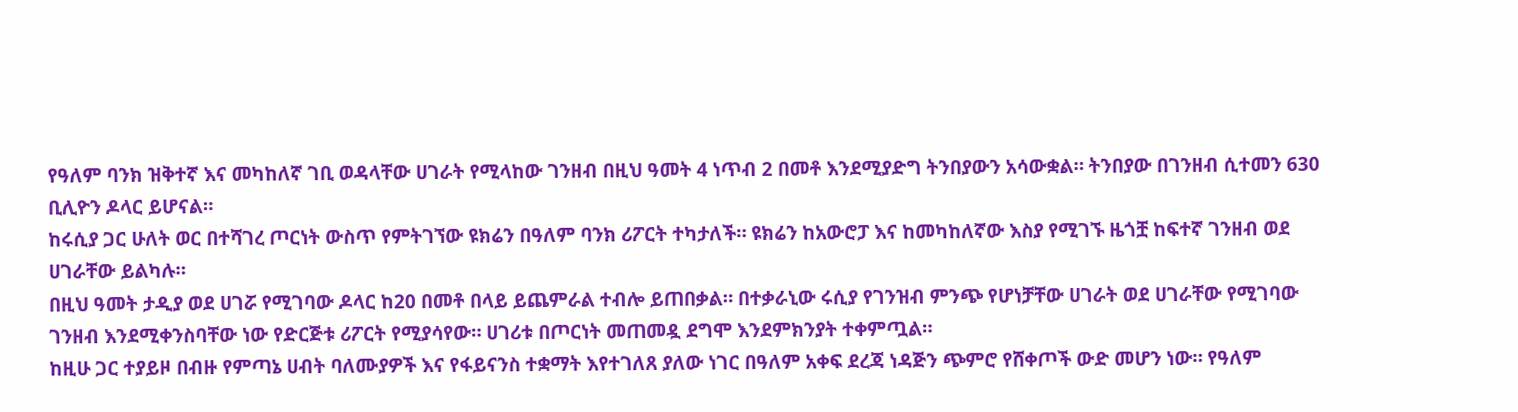የዓለም ባንክ ዝቅተኛ እና መካከለኛ ገቢ ወዳላቸው ሀገራት የሚላከው ገንዘብ በዚህ ዓመት 4 ነጥብ 2 በመቶ እንደሚያድግ ትንበያውን አሳውቋል። ትንበያው በገንዘብ ሲተመን 630 ቢሊዮን ዶላር ይሆናል።
ከሩሲያ ጋር ሁለት ወር በተሻገረ ጦርነት ውስጥ የምትገኘው ዩክሬን በዓለም ባንክ ሪፖርት ተካታለች። ዩክሬን ከአውሮፓ እና ከመካከለኛው እስያ የሚገኙ ዜጎቿ ከፍተኛ ገንዘብ ወደ ሀገራቸው ይልካሉ።
በዚህ ዓመት ታዲያ ወደ ሀገሯ የሚገባው ዶላር ከ20 በመቶ በላይ ይጨምራል ተብሎ ይጠበቃል። በተቃራኒው ሩሲያ የገንዝብ ምንጭ የሆነቻቸው ሀገራት ወደ ሀገራቸው የሚገባው ገንዘብ እንደሚቀንስባቸው ነው የድርጅቱ ሪፖርት የሚያሳየው። ሀገሪቱ በጦርነት መጠመዷ ደግሞ እንደምክንያት ተቀምጧል።
ከዚሁ ጋር ተያይዞ በብዙ የምጣኔ ሀብት ባለሙያዎች እና የፋይናንስ ተቋማት እየተገለጸ ያለው ነገር በዓለም አቀፍ ደረጃ ነዳጅን ጭምሮ የሸቀጦች ውድ መሆን ነው። የዓለም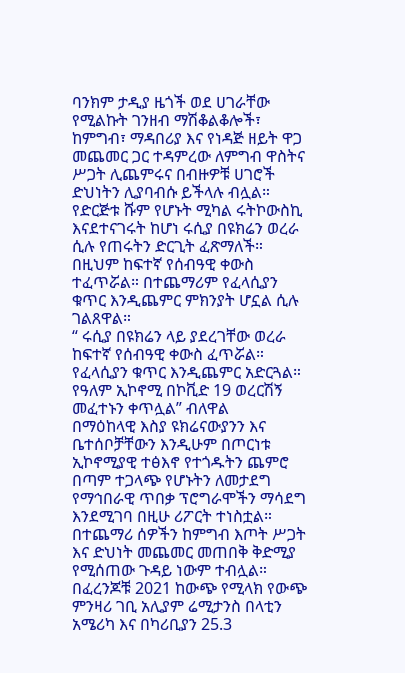ባንክም ታዲያ ዜጎች ወደ ሀገራቸው የሚልኩት ገንዘብ ማሽቆልቆሎች፣ ከምግብ፣ ማዳበሪያ እና የነዳጅ ዘይት ዋጋ መጨመር ጋር ተዳምረው ለምግብ ዋስትና ሥጋት ሊጨምሩና በብዙዎቹ ሀገሮች ድህነትን ሊያባብሱ ይችላሉ ብሏል።
የድርጅቱ ሹም የሆኑት ሚካል ሩትኮውስኪ እናደተናገሩት ከሆነ ሩሲያ በዩክሬን ወረራ ሲሉ የጠሩትን ድርጊት ፈጽማለች። በዚህም ከፍተኛ የሰብዓዊ ቀውስ ተፈጥሯል። በተጨማሪም የፈላሲያን ቁጥር እንዲጨምር ምክንያት ሆኗል ሲሉ ገልጸዋል።
“ ሩሲያ በዩክሬን ላይ ያደረገቸው ወረራ ከፍተኛ የሰብዓዊ ቀውስ ፈጥሯል። የፈላሲያን ቁጥር እንዲጨምር አድርጓል። የዓለም ኢኮኖሚ በኮቪድ 19 ወረርሽኝ መፈተኑን ቀጥሏል” ብለዋል
በማዕከላዊ እስያ ዩክሬናውያንን እና ቤተሰቦቻቸውን እንዲሁም በጦርነቱ ኢኮኖሚያዊ ተፅእኖ የተጎዱትን ጨምሮ በጣም ተጋላጭ የሆኑትን ለመታደግ የማኅበራዊ ጥበቃ ፕሮግራሞችን ማሳደግ እንደሚገባ በዚሁ ሪፖርት ተነስቷል። በተጨማሪ ሰዎችን ከምግብ እጦት ሥጋት እና ድህነት መጨመር መጠበቅ ቅድሚያ የሚሰጠው ጉዳይ ነውም ተብሏል።
በፈረንጆቹ 2021 ከውጭ የሚላክ የውጭ ምንዛሪ ገቢ አሊያም ሬሚታንስ በላቲን አሜሪካ እና በካሪቢያን 25.3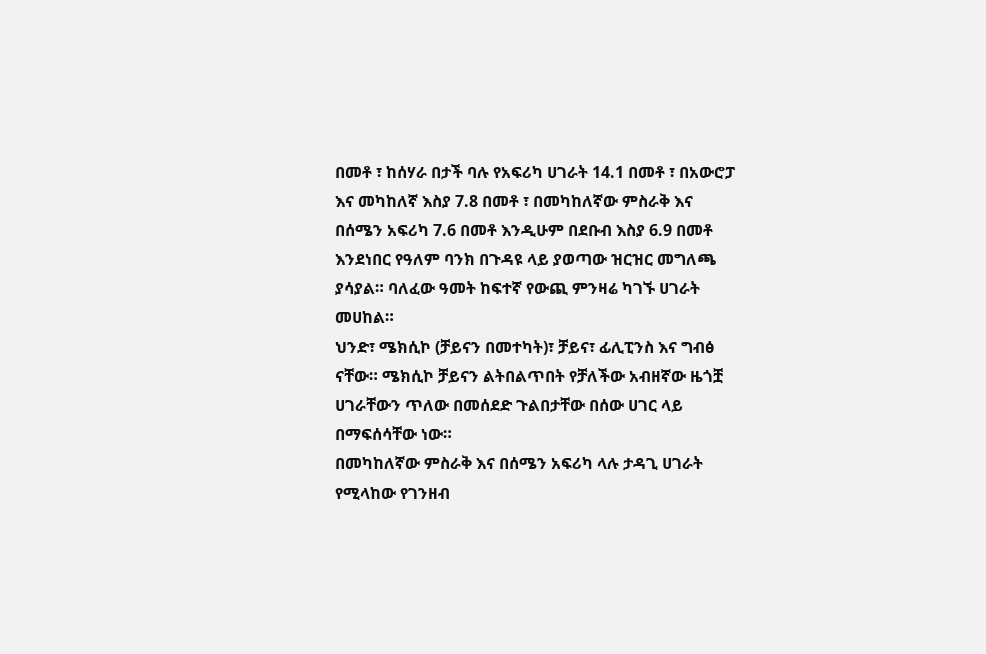በመቶ ፣ ከሰሃራ በታች ባሉ የአፍሪካ ሀገራት 14.1 በመቶ ፣ በአውሮፓ እና መካከለኛ እስያ 7.8 በመቶ ፣ በመካከለኛው ምስራቅ እና በሰሜን አፍሪካ 7.6 በመቶ እንዲሁም በደቡብ እስያ 6.9 በመቶ እንደነበር የዓለም ባንክ በጉዳዩ ላይ ያወጣው ዝርዝር መግለጫ ያሳያል። ባለፈው ዓመት ከፍተኛ የውጪ ምንዛሬ ካገኙ ሀገራት መሀከል።
ህንድ፣ ሜክሲኮ (ቻይናን በመተካት)፣ ቻይና፣ ፊሊፒንስ እና ግብፅ ናቸው። ሜክሲኮ ቻይናን ልትበልጥበት የቻለችው አብዘኛው ዜጎቿ ሀገራቸውን ጥለው በመሰደድ ጉልበታቸው በሰው ሀገር ላይ በማፍሰሳቸው ነው።
በመካከለኛው ምስራቅ እና በሰሜን አፍሪካ ላሉ ታዳጊ ሀገራት የሚላከው የገንዘብ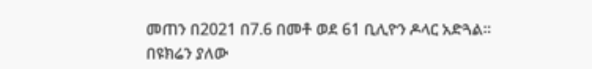መጠን በ2021 በ7.6 በመቶ ወደ 61 ቢሊዮን ዶላር አድጓል።
በዩክሬን ያለው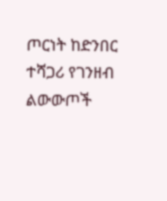ጦርነት ከድንበር ተሻጋሪ የገንዘብ ልውውጦች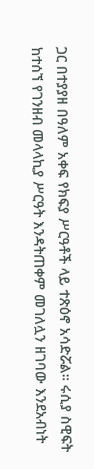ጋር በተያያዘ በዓለም አቀፍ የክፍያ ሥርዓቶች ላይ ተጽዕኖ አሳድሯል። ሩሲያ ስዊፍት ከተሰኘ የገንዘብ መላላኪያ ሥርዓት እንዳትጠቀም መገለሏን ዘገባው እንደአብነት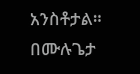አንስቶታል።
በሙሉጌታ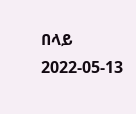በላይ
2022-05-13